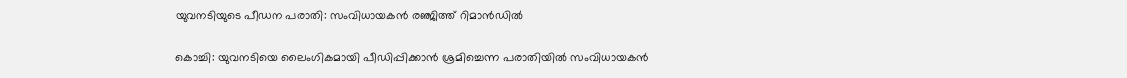യുവനടിയുടെ പീഡന പരാതി: സംവിധായകൻ രഞ്ജിത്ത് റിമാൻഡിൽ

കൊച്ചി: യുവനടിയെ ലൈംഗികമായി പീഡിപ്പിക്കാൻ ശ്രമിച്ചെന്ന പരാതിയിൽ സംവിധായകൻ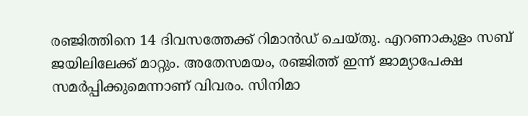രഞ്ജിത്തിനെ 14 ദിവസത്തേക്ക് റിമാൻഡ് ചെയ്തു. എറണാകുളം സബ് ജയിലിലേക്ക് മാറ്റും. അതേസമയം, രഞ്ജിത്ത് ഇന്ന് ജാമ്യാപേക്ഷ സമർപ്പിക്കുമെന്നാണ് വിവരം. സിനിമാ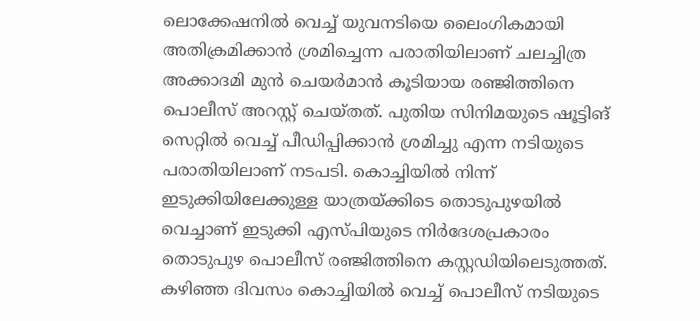ലൊക്കേഷനിൽ വെച്ച് യുവനടിയെ ലൈംഗികമായി അതിക്രമിക്കാൻ ശ്രമിച്ചെന്ന പരാതിയിലാണ് ചലച്ചിത്ര അക്കാദമി മുൻ ചെയർമാൻ കൂടിയായ രഞ്ജിത്തിനെ പൊലീസ് അറസ്റ്റ് ചെയ്തത്. പുതിയ സിനിമയുടെ ഷൂട്ടിങ് സെറ്റിൽ വെച്ച് പീഡിപ്പിക്കാൻ ശ്രമിച്ചു എന്ന നടിയുടെ പരാതിയിലാണ് നടപടി. കൊച്ചിയിൽ നിന്ന് ഇടുക്കിയിലേക്കുള്ള യാത്രയ്ക്കിടെ തൊടുപുഴയിൽ വെച്ചാണ് ഇടുക്കി എസ്പിയുടെ നിർദേശപ്രകാരം തൊടുപുഴ പൊലീസ് രഞ്ജിത്തിനെ കസ്റ്റഡിയിലെടുത്തത്. കഴിഞ്ഞ ദിവസം കൊച്ചിയിൽ വെച്ച് പൊലീസ് നടിയുടെ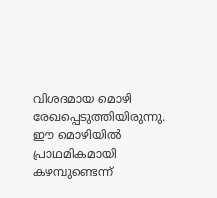വിശദമായ മൊഴി രേഖപ്പെടുത്തിയിരുന്നു. ഈ മൊഴിയിൽ പ്രാഥമികമായി കഴമ്പുണ്ടെന്ന്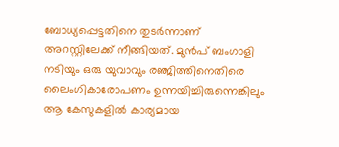ബോധ്യപ്പെട്ടതിനെ തുടർന്നാണ് അറസ്റ്റിലേക്ക് നീങ്ങിയത്. മുൻപ് ബംഗാളി നടിയും ഒരു യുവാവും രഞ്ജിത്തിനെതിരെ ലൈംഗികാരോപണം ഉന്നയിച്ചിരുന്നെങ്കിലും ആ കേസുകളിൽ കാര്യമായ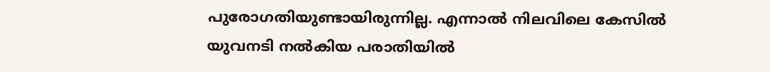പുരോഗതിയുണ്ടായിരുന്നില്ല. എന്നാൽ നിലവിലെ കേസിൽ യുവനടി നൽകിയ പരാതിയിൽ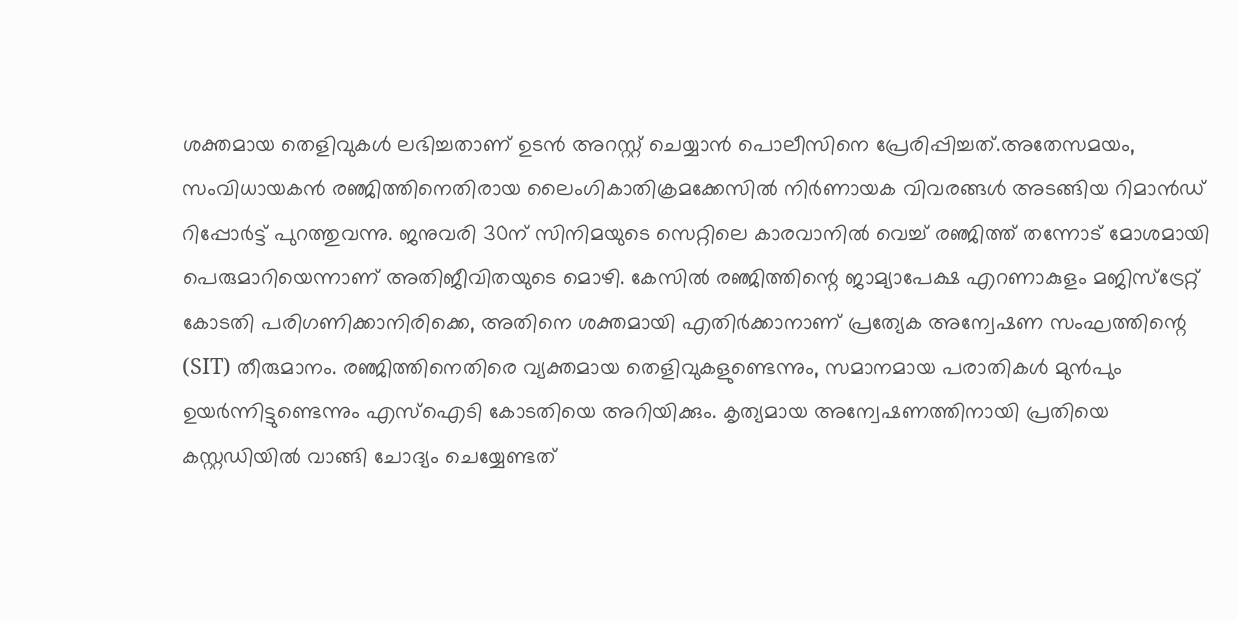ശക്തമായ തെളിവുകൾ ലഭിച്ചതാണ് ഉടൻ അറസ്റ്റ് ചെയ്യാൻ പൊലീസിനെ പ്രേരിപ്പിച്ചത്.അതേസമയം, സംവിധായകൻ രഞ്ജിത്തിനെതിരായ ലൈംഗികാതിക്രമക്കേസിൽ നിർണായക വിവരങ്ങൾ അടങ്ങിയ റിമാൻഡ് റിപ്പോർട്ട് പുറത്തുവന്നു. ജനുവരി 30ന് സിനിമയുടെ സെറ്റിലെ കാരവാനിൽ വെച്ച് രഞ്ജിത്ത് തന്നോട് മോശമായി പെരുമാറിയെന്നാണ് അതിജീവിതയുടെ മൊഴി. കേസിൽ രഞ്ജിത്തിന്റെ ജാമ്യാപേക്ഷ എറണാകുളം മജിസ്‌ട്രേറ്റ് കോടതി പരിഗണിക്കാനിരിക്കെ, അതിനെ ശക്തമായി എതിർക്കാനാണ് പ്രത്യേക അന്വേഷണ സംഘത്തിന്റെ (SIT) തീരുമാനം. രഞ്ജിത്തിനെതിരെ വ്യക്തമായ തെളിവുകളുണ്ടെന്നും, സമാനമായ പരാതികൾ മുൻപും ഉയർന്നിട്ടുണ്ടെന്നും എസ്ഐടി കോടതിയെ അറിയിക്കും. കൃത്യമായ അന്വേഷണത്തിനായി പ്രതിയെ കസ്റ്റഡിയിൽ വാങ്ങി ചോദ്യം ചെയ്യേണ്ടത്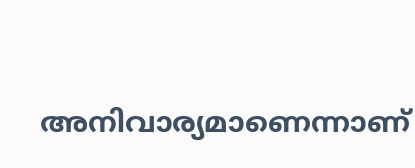അനിവാര്യമാണെന്നാണ്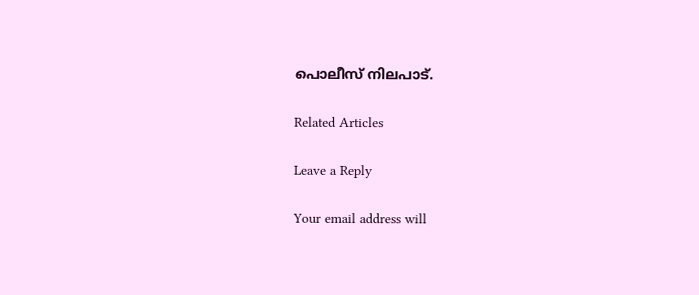പൊലീസ് നിലപാട്.

Related Articles

Leave a Reply

Your email address will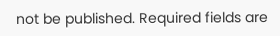not be published. Required fields are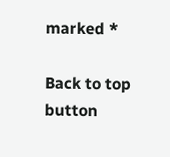marked *

Back to top button